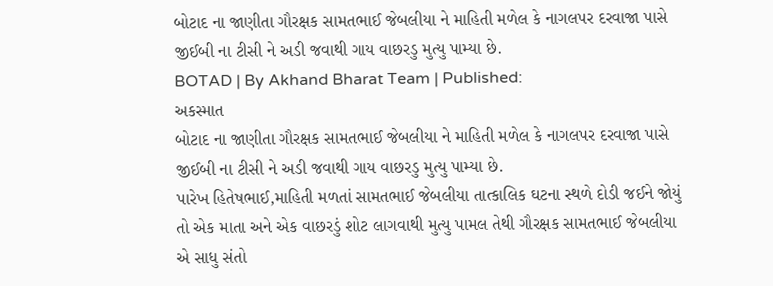બોટાદ ના જાણીતા ગૌરક્ષક સામતભાઈ જેબલીયા ને માહિતી મળેલ કે નાગલપર દરવાજા પાસે જીઈબી ના ટીસી ને અડી જવાથી ગાય વાછરડુ મુત્યુ પામ્યા છે.
BOTAD | By Akhand Bharat Team | Published:
અકસ્માત
બોટાદ ના જાણીતા ગૌરક્ષક સામતભાઈ જેબલીયા ને માહિતી મળેલ કે નાગલપર દરવાજા પાસે જીઈબી ના ટીસી ને અડી જવાથી ગાય વાછરડુ મુત્યુ પામ્યા છે.
પારેખ હિતેષભાઈ,માહિતી મળતાં સામતભાઈ જેબલીયા તાત્કાલિક ઘટના સ્થળે દોડી જઈને જોયું તો એક માતા અને એક વાછરડું શોટ લાગવાથી મુત્યુ પામલ તેથી ગૌરક્ષક સામતભાઈ જેબલીયા એ સાધુ સંતો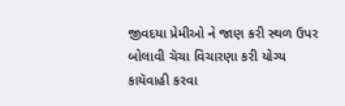જીવદયા પ્રેમીઓ ને જાણ કરી સ્થળ ઉપર બોલાવી ચૅચા વિચારણા કરી યોગ્ય કાયૅવાહી કરવા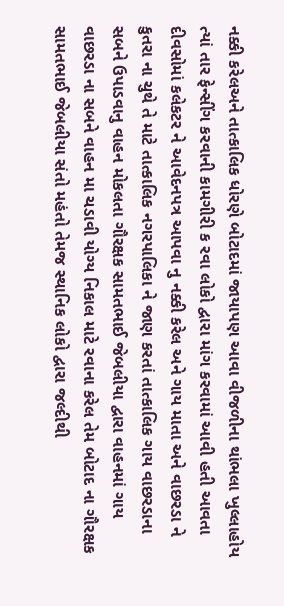નક્કી કરેલઅને તાત્કાલિક ધોરણે બોટાદમાં જાયાપણ આવા વીજળીના થાંભલા ખુલ્લાહોય ત્યાં તાર ફેન્સીંગ કરવાની કામગીરી ક રવા લોકો દ્વારા માંગ કરવામાં આવી હતી આવતા દીવસોમાં કલેકટર ને આવેદનપત્ર આપવા નુ નક્કી કરેલ અને ગાય માતા અને વાછરડા ને કુતરા ના ચુથે તે માટે તાત્કાલિક નગરપાલિકા ને જાણ કરતાં તાત્કાલિક ગાય વાછરડાના સબને ઉપાડવાનુ વાહન મોકલતા ગૌરક્ષક સામતભાઈ જેબલીયા દ્વારા વાહનમાં ગાય વાછરડા ના સબને વાહન મા ચડાવી યોગ્ય નિકાલ માટે રવાના કરેલ તેમ બોટાદ ના ગૌરક્ષક સામતભાઈ જેબલીયા સંતો મહંતો તેમજ સ્થાનિક લોકો દ્વારા જલ્દીથી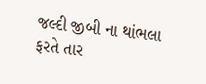જલ્દી જીબી ના થાંભલા ફરતે તાર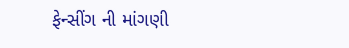ફેન્સીંગ ની માંગણી